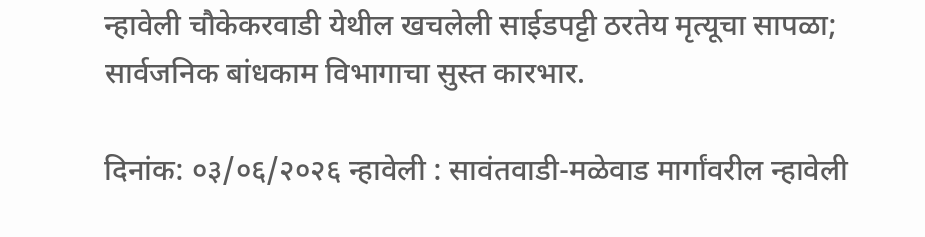न्हावेली चौकेकरवाडी येथील खचलेली साईडपट्टी ठरतेय मृत्यूचा सापळा; सार्वजनिक बांधकाम विभागाचा सुस्त कारभार.

दिनांक: ०३/०६/२०२६ न्हावेली : सावंतवाडी-मळेवाड मार्गांवरील न्हावेली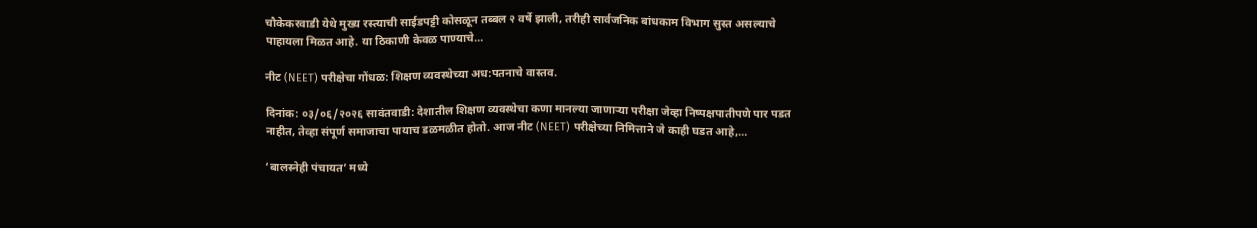चौकेकरवाडी येथे मुख्य रस्त्याची साईडपट्टी कोसळून तब्बल २ वर्षे झाली, तरीही सार्वजनिक बांधकाम विभाग सुस्त असल्याचे पाहायला मिळत आहे. या ठिकाणी केवळ पाण्याचे…

नीट (NEET) परीक्षेचा गोंधळ: शिक्षण व्यवस्थेच्या अध:पतनाचे वास्तव.

दिनांक: ०३/०६/२०२६ सावंतवाडी: देशातील शिक्षण व्यवस्थेचा कणा मानल्या जाणाऱ्या परीक्षा जेव्हा निष्पक्षपातीपणे पार पडत नाहीत, तेव्हा संपूर्ण समाजाचा पायाच डळमळीत होतो. आज नीट (NEET) परीक्षेच्या निमित्ताने जे काही घडत आहे,…

‘बालस्नेही पंचायत’ मध्ये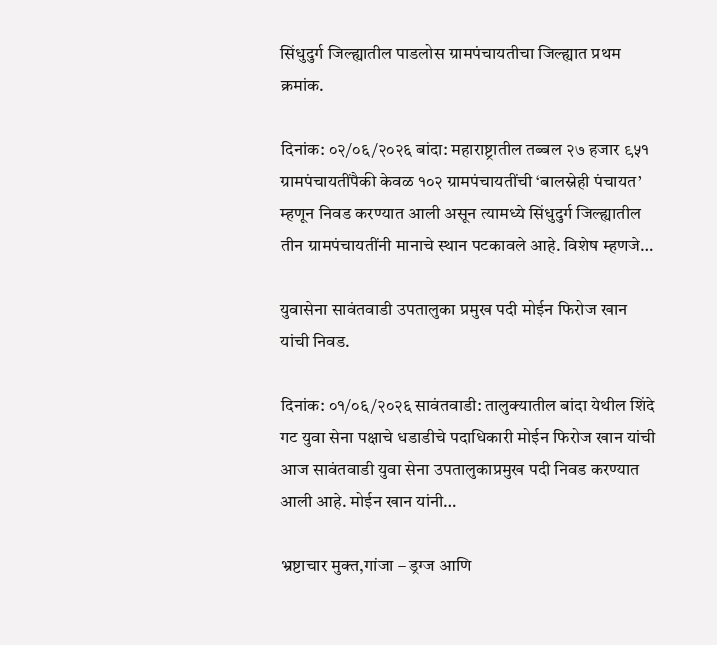सिंधुदुर्ग जिल्ह्यातील पाडलोस ग्रामपंचायतीचा जिल्ह्यात प्रथम क्रमांक.

दिनांक: ०२/०६/२०२६ बांदा: महाराष्ट्रातील तब्बल २७ हजार ९५१ ग्रामपंचायतींपैकी केवळ १०२ ग्रामपंचायतींची ‘बालस्नेही पंचायत’ म्हणून निवड करण्यात आली असून त्यामध्ये सिंधुदुर्ग जिल्ह्यातील तीन ग्रामपंचायतींनी मानाचे स्थान पटकावले आहे. विशेष म्हणजे…

युवासेना सावंतवाडी उपतालुका प्रमुख पदी मोईन फिरोज खान यांची निवड.

दिनांक: ०१/०६/२०२६ सावंतवाडी: तालुक्यातील बांदा येथील शिंदे गट युवा सेना पक्षाचे धडाडीचे पदाधिकारी मोईन फिरोज खान यांची आज सावंतवाडी युवा सेना उपतालुकाप्रमुख पदी निवड करण्यात आली आहे. मोईन खान यांनी…

भ्रष्टाचार मुक्त,गांजा – ड्रग्ज आणि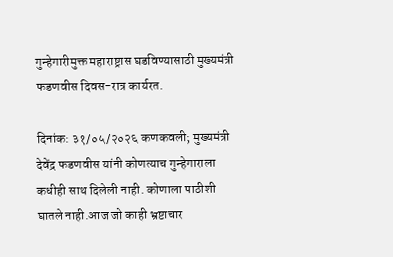गुन्हेगारीमुक्त महाराष्ट्रास घडविण्यासाठी मुख्यमंत्री फडणवीस दिवस-रात्र कार्यरत.

दिनांक: ३१/०५/२०२६ कणकवली; मुख्यमंत्री देवेंद्र फडणवीस यांनी कोणत्याच गुन्हेगाराला कधीही साथ दिलेली नाही. कोणाला पाठीशी घातले नाही.आज जो काही भ्रष्टाचार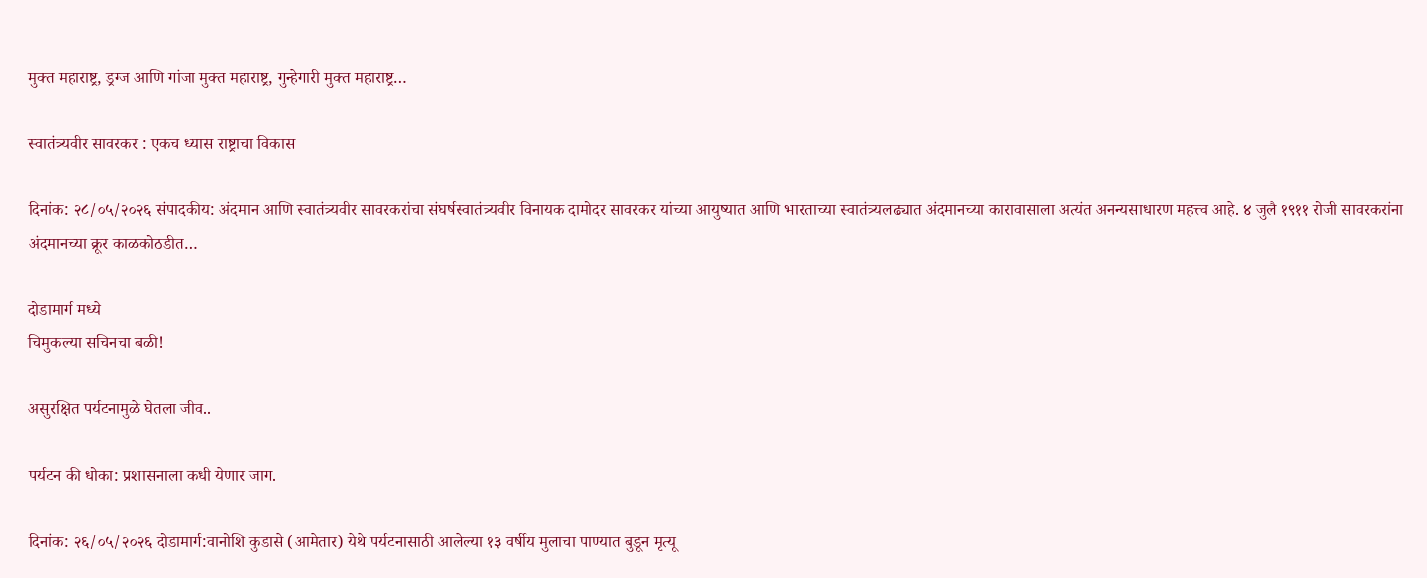मुक्त महाराष्ट्र, ड्रग्ज आणि गांजा मुक्त महाराष्ट्र, गुन्हेगारी मुक्त महाराष्ट्र…

स्वातंत्र्यवीर सावरकर : एकच ध्यास राष्ट्राचा विकास

दिनांक: २८/०५/२०२६ संपादकीय: अंदमान आणि स्वातंत्र्यवीर सावरकरांचा संघर्षस्वातंत्र्यवीर विनायक दामोदर सावरकर यांच्या आयुष्यात आणि भारताच्या स्वातंत्र्यलढ्यात अंदमानच्या कारावासाला अत्यंत अनन्यसाधारण महत्त्व आहे. ४ जुलै १९११ रोजी सावरकरांना अंदमानच्या क्रूर काळकोठडीत…

दोडामार्ग मध्ये
चिमुकल्या सचिनचा बळी!

असुरक्षित पर्यटनामुळे घेतला जीव..

पर्यटन की धोका: प्रशासनाला कधी येणार जाग.

दिनांक: २६/०५/२०२६ दोडामार्ग:वानोशि कुडासे (आमेतार) येथे पर्यटनासाठी आलेल्या १३ वर्षीय मुलाचा पाण्यात बुडून मृत्यू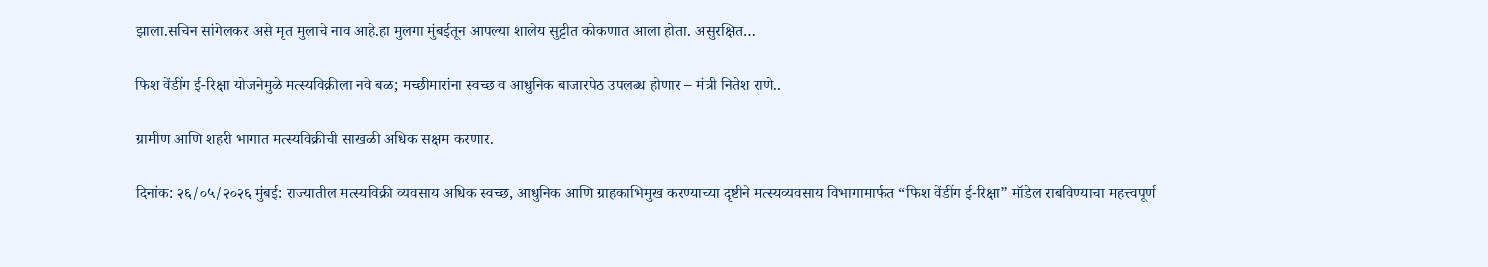झाला.सचिन सांगेलकर असे मृत मुलाचे नाव आहे.हा मुलगा मुंबईतून आपल्या शालेय सुट्टीत कोकणात आला होता. असुरक्षित…

फिश वेंडींग ई-रिक्षा योजनेमुळे मत्स्यविक्रीला नवे बळ; मच्छीमारांना स्वच्छ व आधुनिक बाजारपेठ उपलब्ध होणार – मंत्री नितेश राणे..

ग्रामीण आणि शहरी भागात मत्स्यविक्रीची साखळी अधिक सक्षम करणार.

दिनांक: २६/०५/२०२६ मुंबई: राज्यातील मत्स्यविक्री व्यवसाय अधिक स्वच्छ, आधुनिक आणि ग्राहकाभिमुख करण्याच्या दृष्टीने मत्स्यव्यवसाय विभागामार्फत “फिश वेंडींग ई-रिक्षा” मॉडेल राबविण्याचा महत्त्वपूर्ण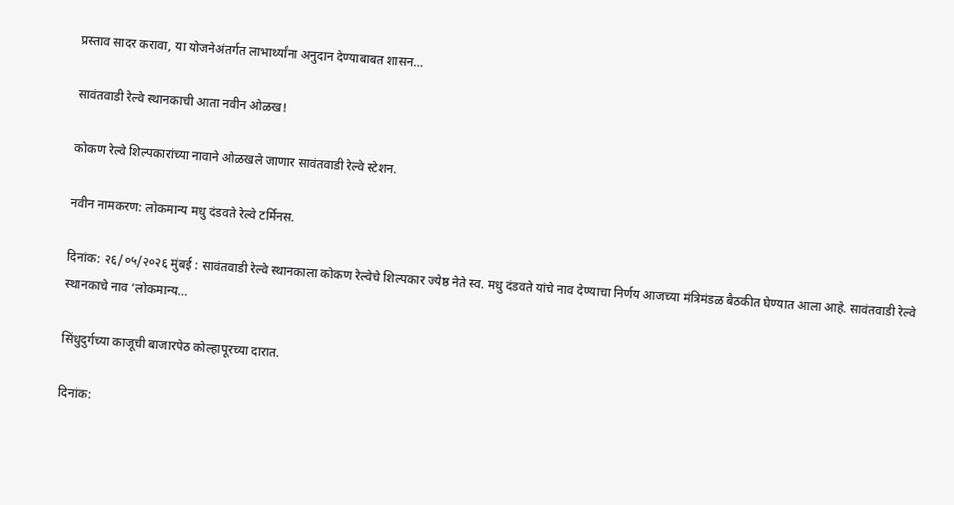प्रस्ताव सादर करावा, या योजनेअंतर्गत लाभार्थ्यांना अनुदान देण्याबाबत शासन…

सावंतवाडी रेल्वे स्थानकाची आता नवीन ओळख!

कोकण रेल्वे शिल्पकारांच्या नावाने ओळखले जाणार सावंतवाडी रेल्वे स्टेशन.

नवीन नामकरण: लोकमान्य मधु दंडवते रेल्वे टर्मिनस.

दिनांक: २६/०५/२०२६ मुंबई : सावंतवाडी रेल्वे स्थानकाला कोकण रेल्वेचे शिल्पकार ज्येष्ठ नेते स्व. मधु दंडवते यांचे नाव देण्याचा निर्णय आजच्या मंत्रिमंडळ बैठकीत घेण्यात आला आहे. सावंतवाडी रेल्वे स्थानकाचे नाव ‘लोकमान्य…

सिंधुदुर्गच्या काजूची बाजारपेठ कोल्हापूरच्या दारात.

दिनांक: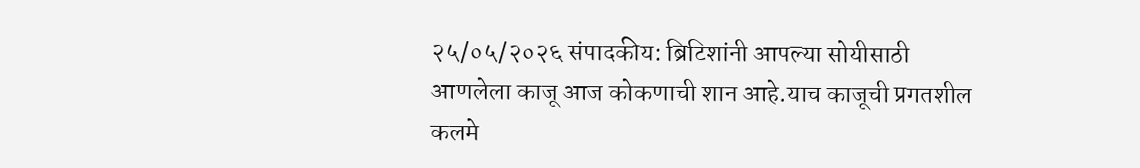२५/०५/२०२६ संपादकीय: ब्रिटिशांनी आपल्या सोयीसाठी आणलेला काजू आज कोकणाची शान आहे.याच काजूची प्रगतशील कलमे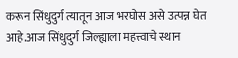करून सिंधुदुर्ग त्यातून आज भरघोस असे उत्पन्न घेत आहे.आज सिंधुदुर्ग जिल्ह्याला महत्त्वाचे स्थान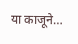या काजूने…